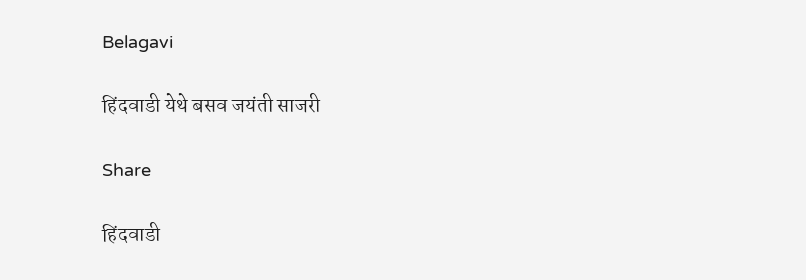Belagavi

हिंदवाडी येथे बसव जयंती साजरी

Share

हिंदवाडी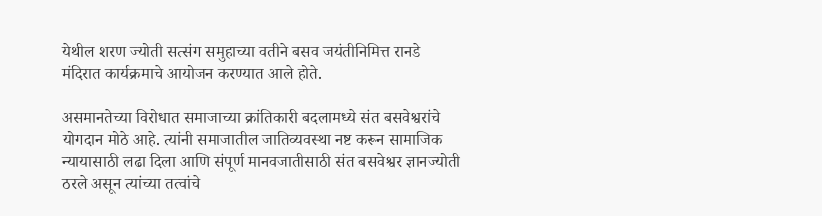येथील शरण ज्योती सत्संग समुहाच्या वतीने बसव जयंतीनिमित्त रानडे मंदिरात कार्यक्रमाचे आयोजन करण्यात आले होते.

असमानतेच्या विरोधात समाजाच्या क्रांतिकारी बदलामध्ये संत बसवेश्वरांचे योगदान मोठे आहे. त्यांनी समाजातील जातिव्यवस्था नष्ट करून सामाजिक न्यायासाठी लढा दिला आणि संपूर्ण मानवजातीसाठी संत बसवेश्वर ज्ञानज्योती ठरले असून त्यांच्या तत्वांचे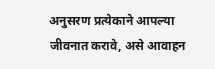अनुसरण प्रत्येकाने आपल्या जीवनात करावे, असे आवाहन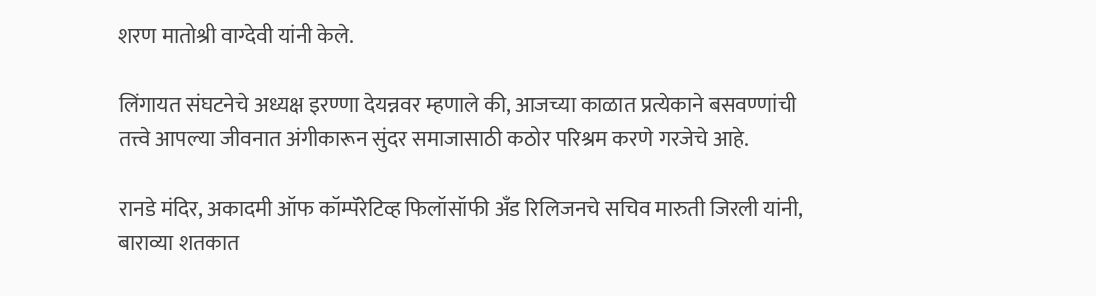शरण मातोश्री वाग्देवी यांनी केले.

लिंगायत संघटनेचे अध्यक्ष इरण्णा देयन्नवर म्हणाले की, आजच्या काळात प्रत्येकाने बसवण्णांची तत्त्वे आपल्या जीवनात अंगीकारून सुंदर समाजासाठी कठोर परिश्रम करणे गरजेचे आहे.

रानडे मंदिर, अकादमी ऑफ कॉम्पॅरेटिव्ह फिलॉसॉफी अँड रिलिजनचे सचिव मारुती जिरली यांनी, बाराव्या शतकात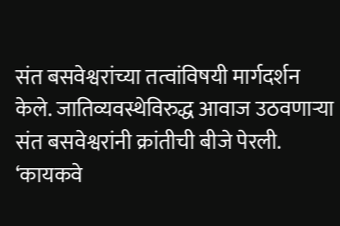संत बसवेश्वरांच्या तत्वांविषयी मार्गदर्शन केले. जातिव्यवस्थेविरुद्ध आवाज उठवणाऱ्या संत बसवेश्वरांनी क्रांतीची बीजे पेरली. ‘कायकवे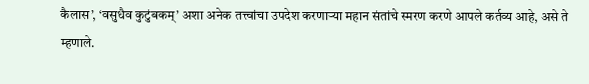कैलास’, ‘वसुधैव कुटुंबकम्’ अशा अनेक तत्त्वांचा उपदेश करणाऱ्या महान संतांचे स्मरण करणे आपले कर्तव्य आहे, असे ते म्हणाले.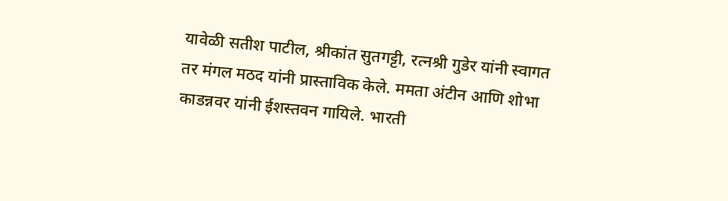यावेळी सतीश पाटील, श्रीकांत सुतगट्टी, रत्नश्री गुडेर यांनी स्वागत तर मंगल मठद यांनी प्रास्ताविक केले. ममता अंटीन आणि शोभा काडन्नवर यांनी ईशस्तवन गायिले. भारती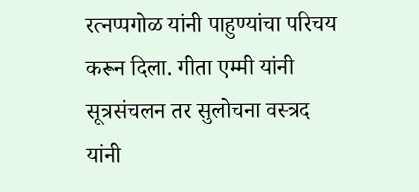रत्नप्पगोळ यांनी पाहुण्यांचा परिचय करून दिला. गीता एम्मी यांनी सूत्रसंचलन तर सुलोचना वस्त्रद यांनी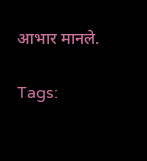आभार मानले.

Tags: